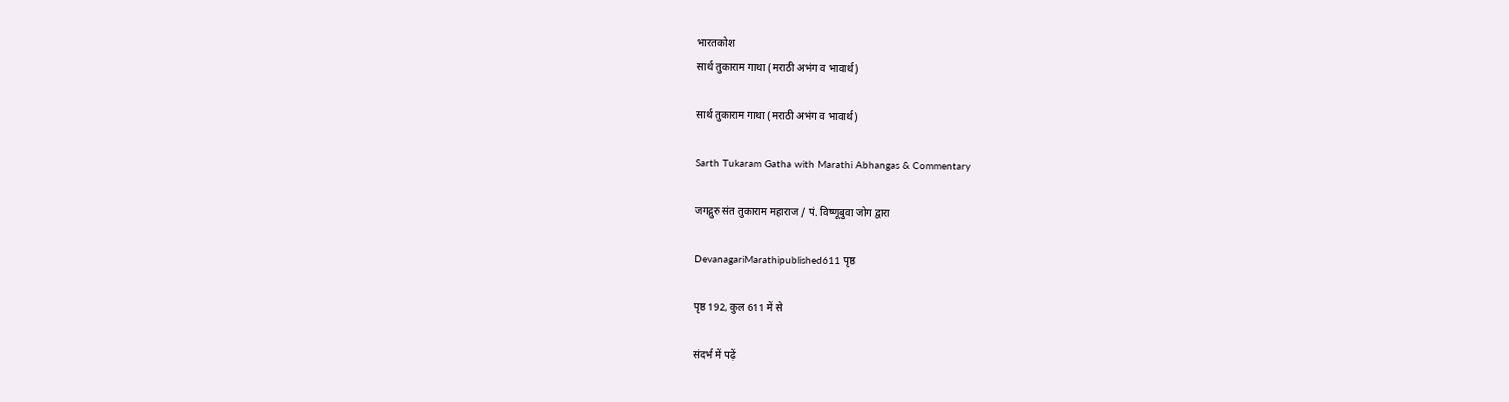भारतकोश
सार्थ तुकाराम गाथा (मराठी अभंग व भावार्थ)

सार्थ तुकाराम गाथा (मराठी अभंग व भावार्थ)

Sarth Tukaram Gatha with Marathi Abhangas & Commentary

जगद्गुरु संत तुकाराम महाराज / पं. विष्णूबुवा जोग द्वारा

DevanagariMarathipublished611 पृष्ठ

पृष्ठ 192, कुल 611 में से

संदर्भ में पढ़ें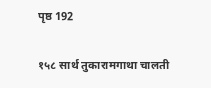पृष्ठ 192

१५८ सार्थ तुकारामगाथा चालती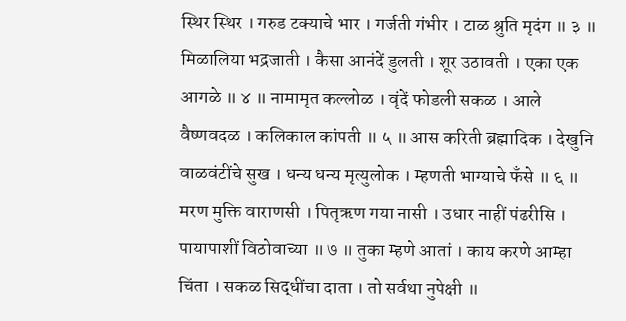स्थिर स्थिर । गरुड टक्याचे भार । गर्जती गंभीर । टाळ श्रुति मृदंग ॥ ३ ॥ मिळालिया भद्रजाती । कैसा आनंदें डुलती । शूर उठावती । एका एक आगळे ॥ ४ ॥ नामामृत कल्लोळ । वृंदें फोडली सकळ । आले वैष्णवदळ । कलिकाल कांपती ॥ ५ ॥ आस करिती ब्रह्मादिक । देखुनि वाळवंटींचे सुख । धन्य धन्य मृत्युलोक । म्हणती भाग्याचे फँसे ॥ ६ ॥ मरण मुक्ति वाराणसी । पितृऋण गया नासी । उधार नाहीं पंढरीसि । पायापाशीं विठोवाच्या ॥ ७ ॥ तुका म्हणे आतां । काय करणे आम्हा चिंता । सकळ सिद्धींचा दाता । तो सर्वथा नुपेक्षी ॥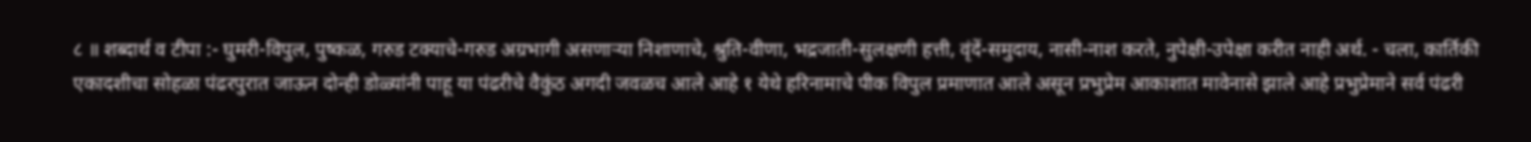८ ॥ शब्दार्थ व टीपा :- घुमरी-विपुल, पुष्कळ, गरुड टक्याचे-गरुड अग्रभागी असणाऱ्या निशाणाचे, श्रुति-वीणा, भद्रजाती-सुलक्षणी हत्ती, वृंदें-समुदाय, नासी-नाश करते, नुपेक्षी-उपेक्षा करीत नाही अर्थ. - चला, कार्तिकी एकादशीचा सोहळा पंढरपुरात जाऊन दोन्ही डोळ्यांनी पाहू या पंढरीचे वैकुंठ अगदी जवळच आले आहे १ येथे हरिनामाचे पीक विपुल प्रमाणात आले असून प्रभुप्रेम आकाशात मावेनासे झाले आहे प्रभुप्रेमाने सर्व पंढरी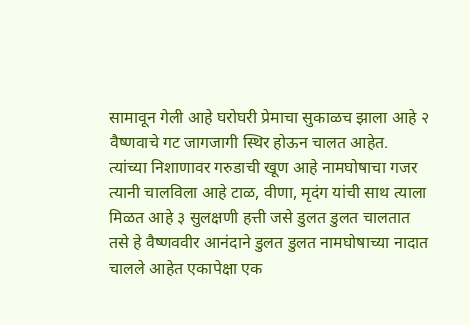सामावून गेली आहे घरोघरी प्रेमाचा सुकाळच झाला आहे २ वैष्णवाचे गट जागजागी स्थिर होऊन चालत आहेत. त्यांच्या निशाणावर गरुडाची खूण आहे नामघोषाचा गजर त्यानी चालविला आहे टाळ, वीणा, मृदंग यांची साथ त्याला मिळत आहे ३ सुलक्षणी हत्ती जसे डुलत डुलत चालतात तसे हे वैष्णववीर आनंदाने डुलत डुलत नामघोषाच्या नादात चालले आहेत एकापेक्षा एक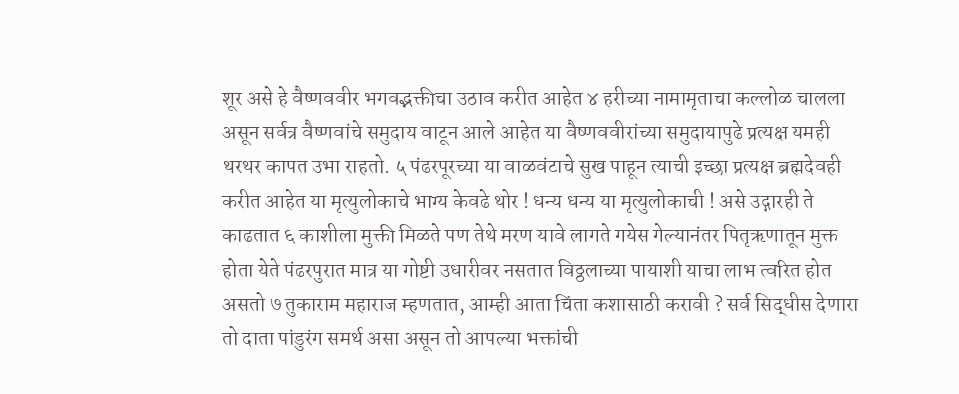शूर असे हे वैष्णववीर भगवद्भक्तीचा उठाव करीत आहेत ४ हरीच्या नामामृताचा कल्लोळ चालला असून सर्वत्र वैष्णवांचे समुदाय वाटून आले आहेत या वैष्णववीरांच्या समुदायापुढे प्रत्यक्ष यमही थरथर कापत उभा राहतो. ५ पंढरपूरच्या या वाळवंटाचे सुख पाहून त्याची इच्छा प्रत्यक्ष ब्रह्मदेवही करीत आहेत या मृत्युलोकाचे भाग्य केवढे थोर ! धन्य धन्य या मृत्युलोकाची ! असे उद्गारही ते काढतात ६ काशीला मुक्ती मिळते पण तेथे मरण यावे लागते गयेस गेल्यानंतर पितृऋणातून मुक्त होता येते पंढरपुरात मात्र या गोष्टी उधारीवर नसतात विठ्ठलाच्या पायाशी याचा लाभ त्वरित होत असतो ७ तुकाराम महाराज म्हणतात, आम्ही आता चिंता कशासाठी करावी ? सर्व सिद्धीस देणारा तो दाता पांडुरंग समर्थ असा असून तो आपल्या भक्तांची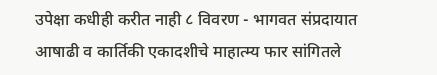उपेक्षा कधीही करीत नाही ८ विवरण - भागवत संप्रदायात आषाढी व कार्तिकी एकादशीचे माहात्म्य फार सांगितले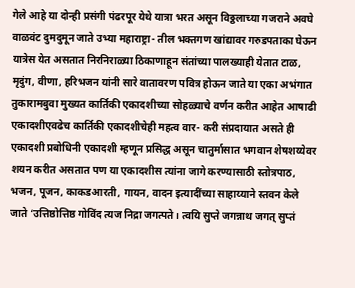गेले आहे या दोन्ही प्रसंगी पंढरपूर येथे यात्रा भरत असून विठ्ठलाच्या गजराने अवघे वाळवंट दुमदुमून जाते उभ्या महाराष्ट्रा- तील भक्तगण खांद्यावर गरुडपताका घेऊन यात्रेस येत असतात निरनिराळ्या ठिकाणाहून संतांच्या पालख्याही येतात टाळ, मृदुंग, वीणा, हरिभजन यांनी सारे वातावरण पवित्र होऊन जाते या एका अभंगात तुकारामबुवा मुख्यत कार्तिकी एकादशीच्या सोहळ्याचे वर्णन करीत आहेत आषाढी एकादशीएवढेच कार्तिकी एकादशीचेही महत्व वार- करी संप्रदायात असते ही एकादशी प्रबोधिनी एकादशी म्हणून प्रसिद्ध असून चातुर्मासात भगवान शेषशय्येवर शयन करीत असतात पण या एकादशीस त्यांना जागे करण्यासाठी स्तोत्रपाठ, भजन, पूजन, काकडआरती, गायन, वादन इत्यादींच्या साहाय्याने स्तवन केले जाते ‘उत्तिष्ठोत्तिष्ठ गोविंद त्यज निद्रा जगत्पते। त्वयि सुप्ते जगन्नाथ जगत् सुप्तं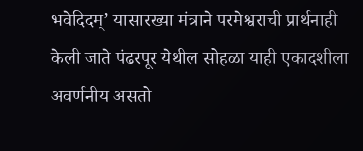भवेदिदम्’ यासारख्या मंत्राने परमेश्वराची प्रार्थनाही केली जाते पंढरपूर येथील सोहळा याही एकादशीला अवर्णनीय असतो